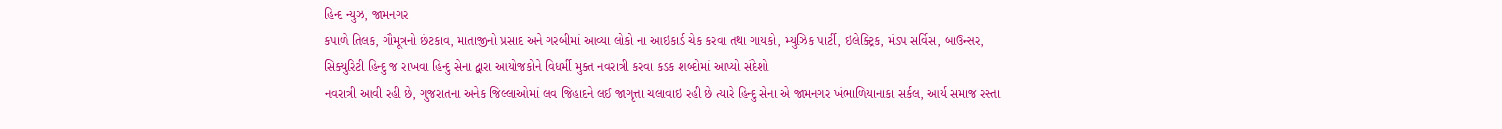હિન્દ ન્યુઝ, જામનગર
કપાળે તિલક, ગૌમૂત્રનો છંટકાવ, માતાજીનો પ્રસાદ અને ગરબીમાં આવ્યા લોકો ના આઇકાર્ડ ચેક કરવા તથા ગાયકો, મ્યુઝિક પાર્ટી, ઇલેક્ટ્રિક, મંડપ સર્વિસ, બાઉન્સર, સિક્યુરિટી હિન્દુ જ રાખવા હિન્દુ સેના દ્વારા આયોજકોને વિધર્મી મુક્ત નવરાત્રી કરવા કડક શબ્દોમાં આપ્યો સંદેશો
નવરાત્રી આવી રહી છે, ગુજરાતના અનેક જિલ્લાઓમાં લવ જિહાદને લઈ જાગૃત્તા ચલાવાઇ રહી છે ત્યારે હિન્દુ સેના એ જામનગર ખંભાળિયાનાકા સર્કલ, આર્ય સમાજ રસ્તા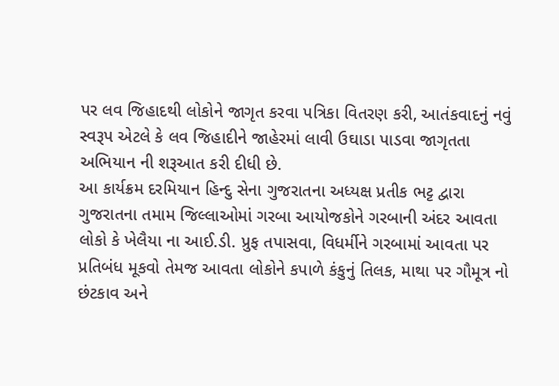પર લવ જિહાદથી લોકોને જાગૃત કરવા પત્રિકા વિતરણ કરી, આતંકવાદનું નવું સ્વરૂપ એટલે કે લવ જિહાદીને જાહેરમાં લાવી ઉઘાડા પાડવા જાગૃતતા અભિયાન ની શરૂઆત કરી દીધી છે.
આ કાર્યક્રમ દરમિયાન હિન્દુ સેના ગુજરાતના અધ્યક્ષ પ્રતીક ભટ્ટ દ્વારા ગુજરાતના તમામ જિલ્લાઓમાં ગરબા આયોજકોને ગરબાની અંદર આવતા લોકો કે ખેલૈયા ના આઈ.ડી. પ્રુફ તપાસવા, વિધર્મીને ગરબામાં આવતા પર પ્રતિબંધ મૂકવો તેમજ આવતા લોકોને કપાળે કંકુનું તિલક, માથા પર ગૌમૂત્ર નો છંટકાવ અને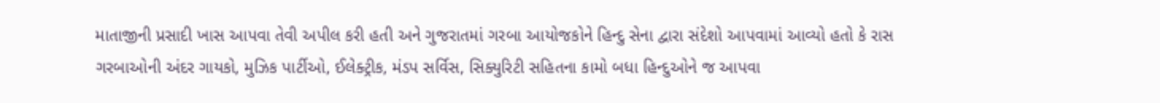માતાજીની પ્રસાદી ખાસ આપવા તેવી અપીલ કરી હતી અને ગુજરાતમાં ગરબા આયોજકોને હિન્દુ સેના દ્વારા સંદેશો આપવામાં આવ્યો હતો કે રાસ ગરબાઓની અંદર ગાયકો, મુઝિક પાર્ટીઓ, ઈલેક્ટ્રીક, મંડપ સર્વિસ, સિક્યુરિટી સહિતના કામો બધા હિન્દુઓને જ આપવા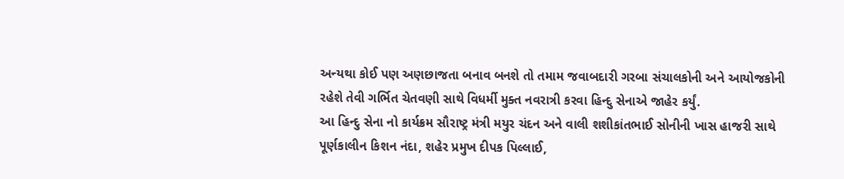અન્યથા કોઈ પણ અણછાજતા બનાવ બનશે તો તમામ જવાબદારી ગરબા સંચાલકોની અને આયોજકોની રહેશે તેવી ગર્ભિત ચેતવણી સાથે વિધર્મી મુક્ત નવરાત્રી કરવા હિન્દુ સેનાએ જાહેર કર્યું.
આ હિન્દુ સેના નો કાર્યક્રમ સૌરાષ્ટ્ર મંત્રી મયુર ચંદન અને વાલી શશીકાંતભાઈ સોનીની ખાસ હાજરી સાથે પૂર્ણકાલીન કિશન નંદા, શહેર પ્રમુખ દીપક પિલ્લાઈ,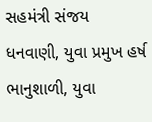સહમંત્રી સંજય ધનવાણી, યુવા પ્રમુખ હર્ષ ભાનુશાળી, યુવા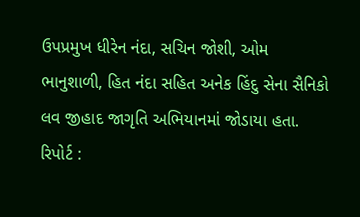ઉપપ્રમુખ ધીરેન નંદા, સચિન જોશી, ઓમ ભાનુશાળી, હિત નંદા સહિત અનેક હિંદુ સેના સૈનિકો લવ જીહાદ જાગૃતિ અભિયાનમાં જોડાયા હતા.
રિપોર્ટ :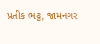પ્રતીક ભટ્ટ, જામનગર